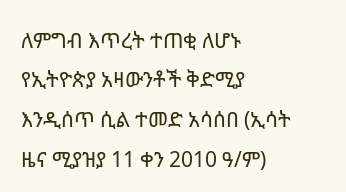ለምግብ እጥረት ተጠቂ ለሆኑ የኢትዮጵያ አዛውንቶች ቅድሚያ እንዲሰጥ ሲል ተመድ አሳሰበ (ኢሳት ዜና ሚያዝያ 11 ቀን 2010 ዓ/ም)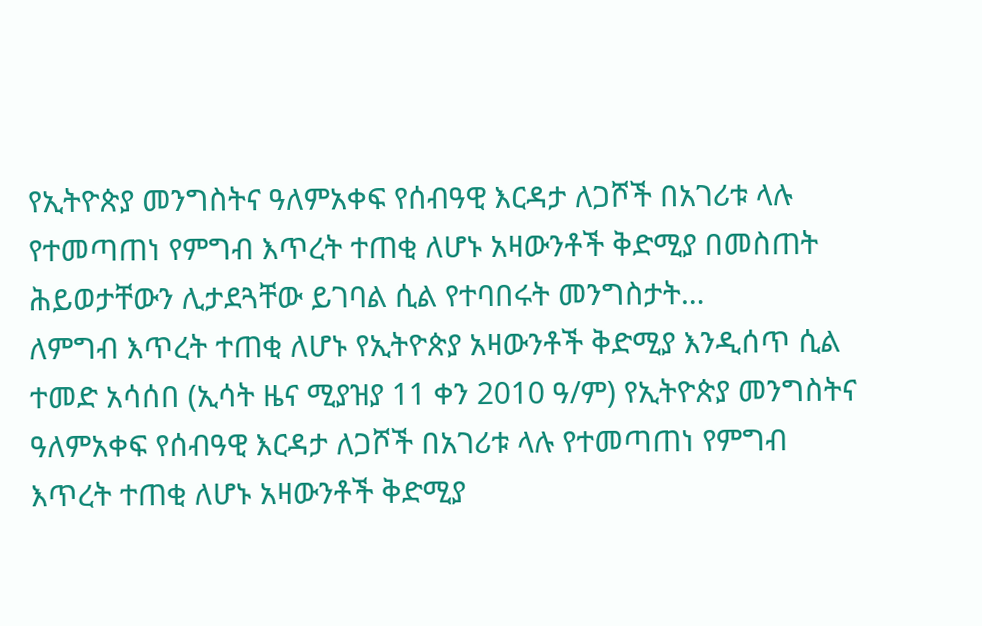የኢትዮጵያ መንግስትና ዓለምአቀፍ የሰብዓዊ እርዳታ ለጋሾች በአገሪቱ ላሉ የተመጣጠነ የምግብ እጥረት ተጠቂ ለሆኑ አዛውንቶች ቅድሚያ በመስጠት ሕይወታቸውን ሊታደጓቸው ይገባል ሲል የተባበሩት መንግስታት…
ለምግብ እጥረት ተጠቂ ለሆኑ የኢትዮጵያ አዛውንቶች ቅድሚያ እንዲሰጥ ሲል ተመድ አሳሰበ (ኢሳት ዜና ሚያዝያ 11 ቀን 2010 ዓ/ም) የኢትዮጵያ መንግስትና ዓለምአቀፍ የሰብዓዊ እርዳታ ለጋሾች በአገሪቱ ላሉ የተመጣጠነ የምግብ እጥረት ተጠቂ ለሆኑ አዛውንቶች ቅድሚያ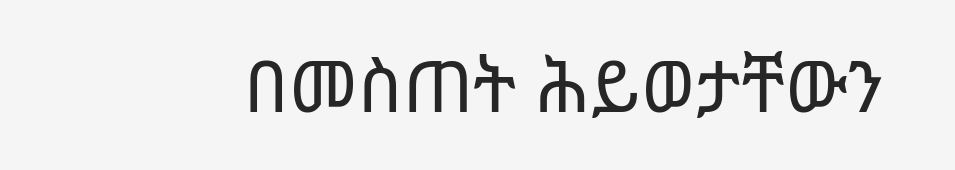በመስጠት ሕይወታቸውን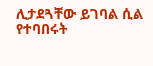ሊታደጓቸው ይገባል ሲል የተባበሩት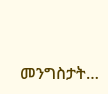መንግስታት…